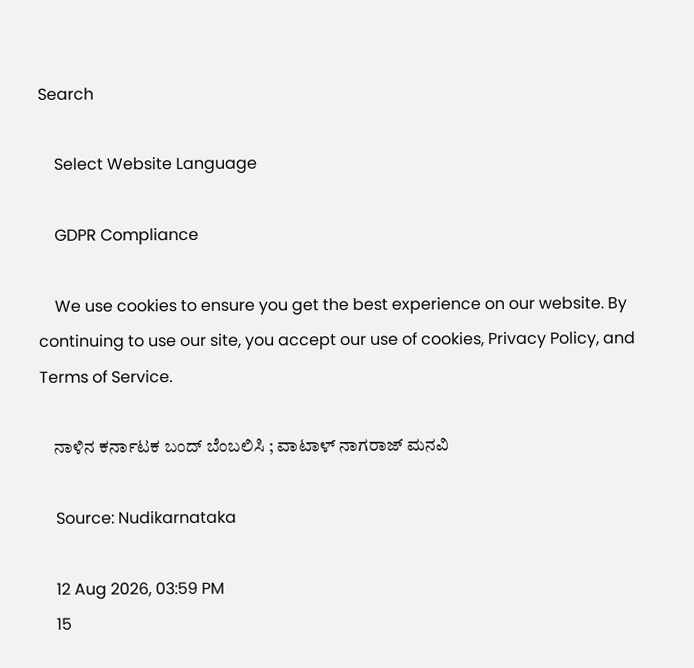Search

    Select Website Language

    GDPR Compliance

    We use cookies to ensure you get the best experience on our website. By continuing to use our site, you accept our use of cookies, Privacy Policy, and Terms of Service.

    ನಾಳಿನ ಕರ್ನಾಟಕ ಬಂದ್ ಬೆಂಬಲಿಸಿ ; ವಾಟಾಳ್ ನಾಗರಾಜ್ ಮನವಿ

    Source: Nudikarnataka

    12 Aug 2026, 03:59 PM
    15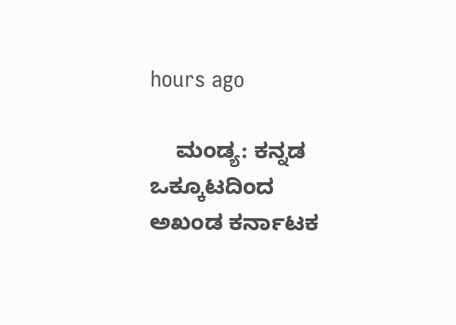hours ago

    ಮಂಡ್ಯ: ಕನ್ನಡ ಒಕ್ಕೂಟದಿಂದ ಅಖಂಡ ಕರ್ನಾಟಕ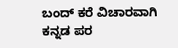ಬಂದ್ ಕರೆ ವಿಚಾರವಾಗಿ ಕನ್ನಡ ಪರ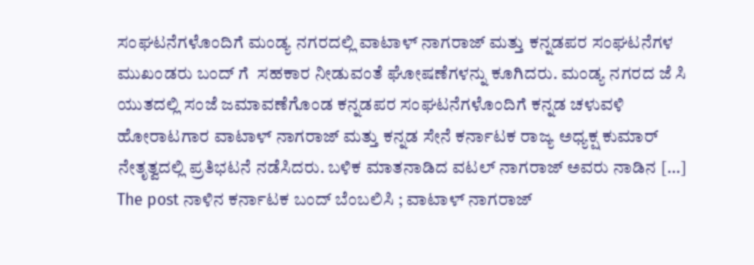ಸಂಘಟನೆಗಳೊಂದಿಗೆ ಮಂಡ್ಯ ನಗರದಲ್ಲಿ ವಾಟಾಳ್ ನಾಗರಾಜ್ ಮತ್ತು ಕನ್ನಡಪರ ಸಂಘಟನೆಗಳ ಮುಖಂಡರು ಬಂದ್ ಗೆ  ಸಹಕಾರ ನೀಡುವಂತೆ ಘೋಷಣೆಗಳನ್ನು ಕೂಗಿದರು. ಮಂಡ್ಯ ನಗರದ ಜೆ ಸಿ ಯುತದಲ್ಲಿ ಸಂಜೆ ಜಮಾವಣೆಗೊಂಡ ಕನ್ನಡಪರ ಸಂಘಟನೆಗಳೊಂದಿಗೆ ಕನ್ನಡ ಚಳುವಳಿ ಹೋರಾಟಗಾರ ವಾಟಾಳ್ ನಾಗರಾಜ್ ಮತ್ತು ಕನ್ನಡ ಸೇನೆ ಕರ್ನಾಟಕ ರಾಜ್ಯ ಅಧ್ಯಕ್ಷ ಕುಮಾರ್ ನೇತೃತ್ವದಲ್ಲಿ ಪ್ರತಿಭಟನೆ ನಡೆಸಿದರು. ಬಳಿಕ ಮಾತನಾಡಿದ ವಟಲ್ ನಾಗರಾಜ್ ಅವರು ನಾಡಿನ […] The post ನಾಳಿನ ಕರ್ನಾಟಕ ಬಂದ್ ಬೆಂಬಲಿಸಿ ; ವಾಟಾಳ್ ನಾಗರಾಜ್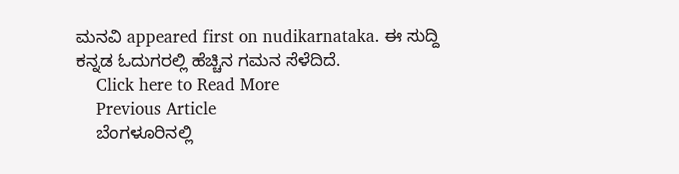ಮನವಿ appeared first on nudikarnataka. ಈ ಸುದ್ದಿ ಕನ್ನಡ ಓದುಗರಲ್ಲಿ ಹೆಚ್ಚಿನ ಗಮನ ಸೆಳೆದಿದೆ.
    Click here to Read More
    Previous Article
    ಬೆಂಗಳೂರಿನಲ್ಲಿ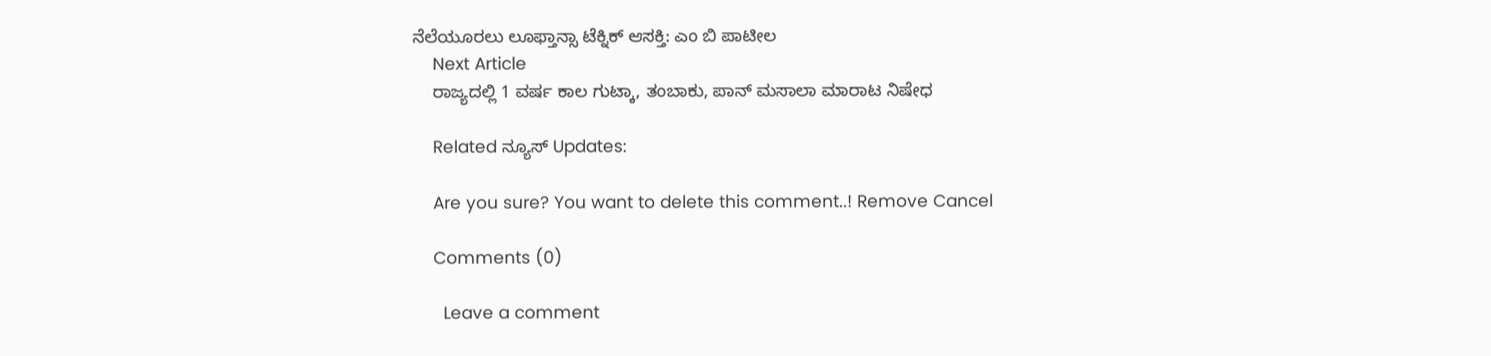ನೆಲೆಯೂರಲು ಲೂಫ್ತಾನ್ಸಾ ಟೆಕ್ನಿಕ್ ಆಸಕ್ತಿ: ಎಂ ಬಿ ಪಾಟೀಲ
    Next Article
    ರಾಜ್ಯದಲ್ಲಿ 1 ವರ್ಷ ಕಾಲ ಗುಟ್ಕಾ, ತಂಬಾಕು, ಪಾನ್‌ ಮಸಾಲಾ ಮಾರಾಟ ನಿಷೇಧ

    Related ನ್ಯೂಸ್ Updates:

    Are you sure? You want to delete this comment..! Remove Cancel

    Comments (0)

      Leave a comment